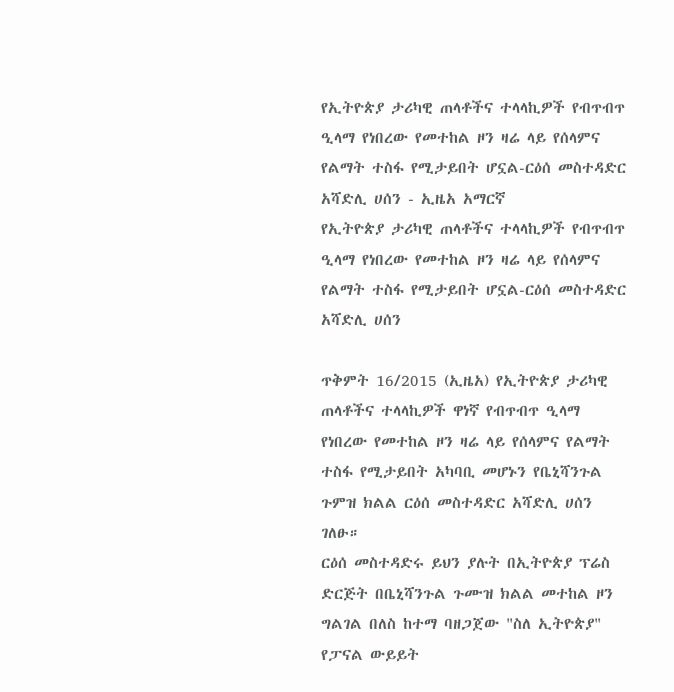የኢትዮጵያ ታሪካዊ ጠላቶችና ተላላኪዎች የብጥብጥ ዒላማ የነበረው የመተከል ዞን ዛሬ ላይ የሰላምና የልማት ተስፋ የሚታይበት ሆኗል-ርዕሰ መስተዳድር አሻድሊ ሀሰን - ኢዜአ አማርኛ
የኢትዮጵያ ታሪካዊ ጠላቶችና ተላላኪዎች የብጥብጥ ዒላማ የነበረው የመተከል ዞን ዛሬ ላይ የሰላምና የልማት ተስፋ የሚታይበት ሆኗል-ርዕሰ መስተዳድር አሻድሊ ሀሰን

ጥቅምት 16/2015 (ኢዜአ) የኢትዮጵያ ታሪካዊ ጠላቶችና ተላላኪዎች ዋነኛ የብጥብጥ ዒላማ የነበረው የመተከል ዞን ዛሬ ላይ የሰላምና የልማት ተስፋ የሚታይበት አካባቢ መሆኑን የቤኒሻንጉል ጉምዝ ክልል ርዕሰ መስተዳድር አሻድሊ ሀሰን ገለፁ።
ርዕሰ መስተዳድሩ ይህን ያሉት በኢትዮጵያ ፕሬስ ድርጅት በቤኒሻንጉል ጉሙዝ ክልል መተከል ዞን ግልገል በለስ ከተማ ባዘጋጀው "ስለ ኢትዮጵያ" የፓናል ውይይት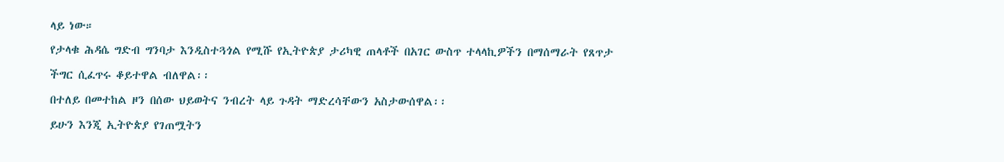ላይ ነው።
የታላቁ ሕዳሴ ግድብ ግንባታ እንዲስተጓጎል የሚሹ የኢትዮጵያ ታሪካዊ ጠላቶች በአገር ውስጥ ተላላኪዎችን በማሰማራት የጸጥታ ችግር ሲፈጥሩ ቆይተዋል ብለዋል፡፡
በተለይ በመተከል ዞን በሰው ህይወትና ንብረት ላይ ጉዳት ማድረሳቸውን አስታውሰዋል፡፡
ይሁን እንጂ ኢትዮጵያ የገጠሟትን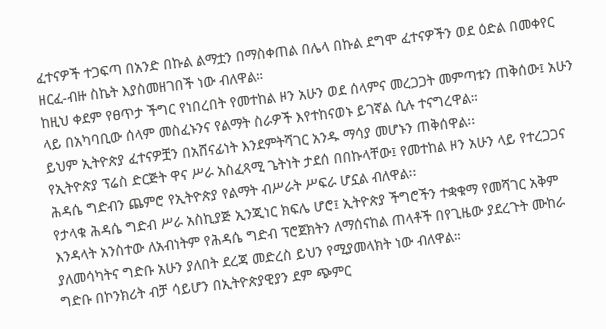ፈተናዎች ተጋፍጣ በአንድ በኩል ልማቷን በማስቀጠል በሌላ በኩል ደግሞ ፈተናዎችን ወደ ዕድል በመቀየር ዘርፈ-ብዙ ስኬት እያስመዘገበች ነው ብለዋል።
ከዚህ ቀደም የፀጥታ ችግር የነበረበት የመተከል ዞን አሁን ወደ ሰላምና መረጋጋት መምጣቱን ጠቅሰው፤ አሁን ላይ በአካባቢው ሰላም መስፈኑንና የልማት ስራዎች እየተከናወኑ ይገኛል ሲሉ ተናግረዋል።
ይህም ኢትዮጵያ ፈተናዎቿን በአሸናፊነት እንደምትሻገር አንዱ ማሳያ መሆኑን ጠቅሰዋል፡፡
የኢትዮጵያ ፕሬስ ድርጅት ዋና ሥራ አስፈጻሚ ጌትነት ታደሰ በበኩላቸው፤ የመተከል ዞን አሁን ላይ የተረጋጋና ሕዳሴ ግድብን ጨምሮ የኢትዮጵያ የልማት ብሥራት ሥፍራ ሆኗል ብለዋል፡፡
የታላቁ ሕዳሴ ግድብ ሥራ አስኪያጅ ኢንጂነር ክፍሌ ሆሮ፤ ኢትዮጵያ ችግሮችን ተቋቁማ የመሻገር አቅም እንዳላት አንስተው ለአብነትም የሕዳሴ ግድብ ፕሮጀክትን ለማሰናከል ጠላቶች በየጊዜው ያደረጉት ሙከራ ያለመሳካትና ግድቡ አሁን ያለበት ደረጃ መድረስ ይህን የሚያመላክት ነው ብለዋል።
ግድቡ በኮንክሪት ብቻ ሳይሆን በኢትዮጵያዊያን ደም ጭምር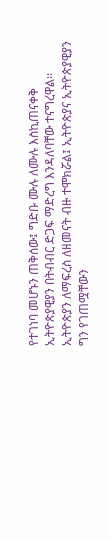የተገነባ መሆኑን ጠቅሰው፤ ግድቡ ሙሉ ለሙሉ እስኪጠናቀቅ ኢትዮጵያዊያን በትብብር ድጋፍ ማድረግ እንዳለባቸው ተናግረዋል፡፡
ኢትዮጵያን ለማፍረስ ለዘመናት ብዙ ተሞክሯል፤ ኢትዮጵያና ኢትዮጵያዊያን ግን የገጠሟቸውን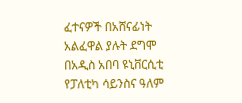ፈተናዎች በአሸናፊነት አልፈዋል ያሉት ደግሞ በአዲስ አበባ ዩኒቨርሲቲ የፓለቲካ ሳይንስና ዓለም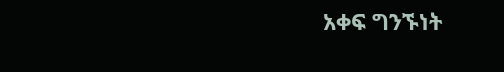አቀፍ ግንኙነት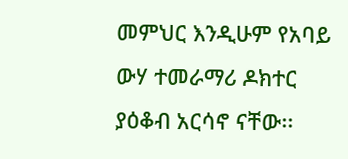መምህር እንዲሁም የአባይ ውሃ ተመራማሪ ዶክተር ያዕቆብ አርሳኖ ናቸው፡፡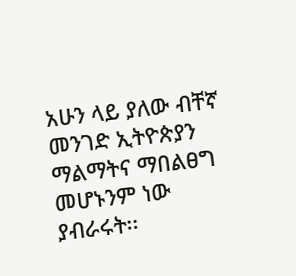አሁን ላይ ያለው ብቸኛ መንገድ ኢትዮጵያን ማልማትና ማበልፀግ መሆኑንም ነው ያብራሩት፡፡